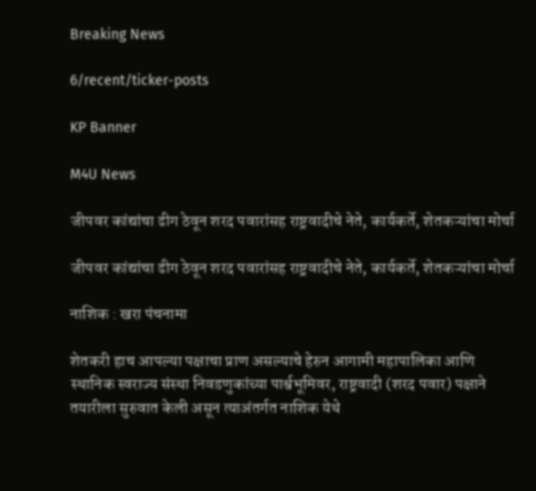Breaking News

6/recent/ticker-posts

KP Banner

M4U News

जीपवर कांद्यांचा ढीग ठेवून शरद पवारांसह राष्ट्रवादीचे नेते, कार्यकर्ते, शेतकऱ्यांचा मोर्चा

जीपवर कांद्यांचा ढीग ठेवून शरद पवारांसह राष्ट्रवादीचे नेते, कार्यकर्ते, शेतकऱ्यांचा मोर्चा

नाशिक : खरा पंचनामा

शेतकरी हाच आपल्या पक्षाचा प्राण असल्याचे हेरुन आगामी महापालिका आणि स्थानिक स्वराज्य संस्था निवडणुकांच्या पार्श्वभूमिवर, राष्ट्रवादी (शरद पवार) पक्षाने तयारीला सुरुवात केली असून त्याअंतर्गत नाशिक येथे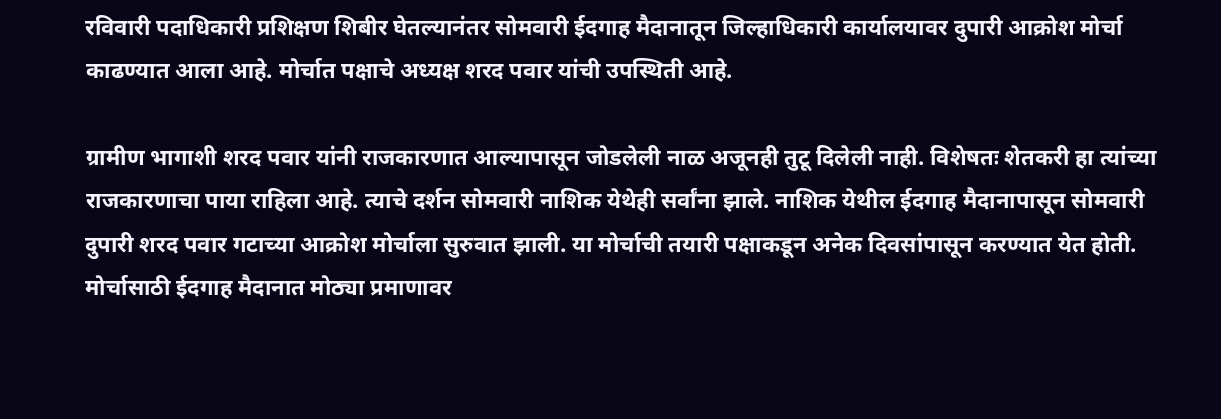रविवारी पदाधिकारी प्रशिक्षण शिबीर घेतल्यानंतर सोमवारी ईदगाह मैदानातून जिल्हाधिकारी कार्यालयावर दुपारी आक्रोश मोर्चा काढण्यात आला आहे. मोर्चात पक्षाचे अध्यक्ष शरद पवार यांची उपस्थिती आहे.

ग्रामीण भागाशी शरद पवार यांनी राजकारणात आल्यापासून जोडलेली नाळ अजूनही तुटू दिलेली नाही. विशेषतः शेतकरी हा त्यांच्या राजकारणाचा पाया राहिला आहे. त्याचे दर्शन सोमवारी नाशिक येथेही सर्वांना झाले. नाशिक येथील ईदगाह मैदानापासून सोमवारी दुपारी शरद पवार गटाच्या आक्रोश मोर्चाला सुरुवात झाली. या मोर्चाची तयारी पक्षाकडून अनेक दिवसांपासून करण्यात येत होती. मोर्चासाठी ईदगाह मैदानात मोठ्या प्रमाणावर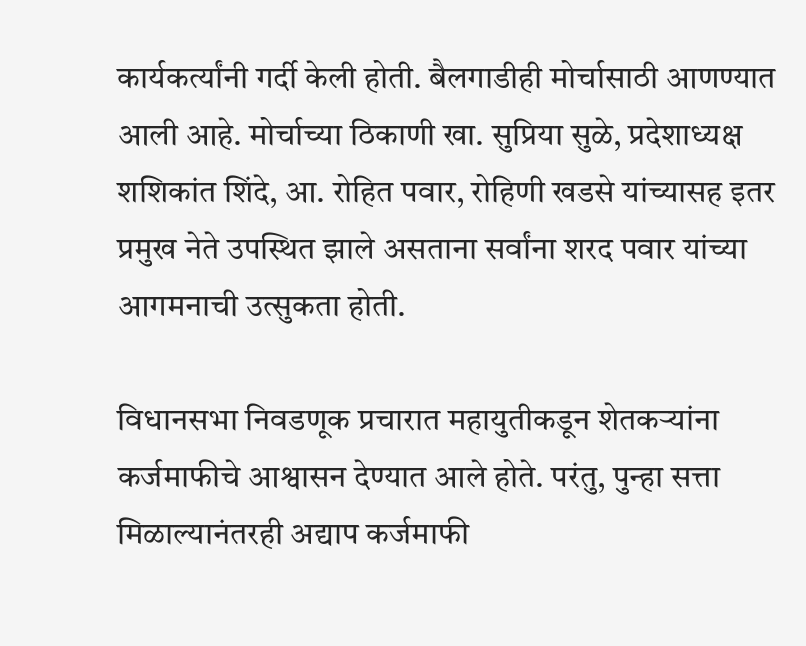कार्यकर्त्यांनी गर्दी केली होती. बैलगाडीही मोर्चासाठी आणण्यात आली आहे. मोर्चाच्या ठिकाणी खा. सुप्रिया सुळे, प्रदेशाध्यक्ष शशिकांत शिंदे, आ. रोहित पवार, रोहिणी खडसे यांच्यासह इतर प्रमुख नेते उपस्थित झाले असताना सर्वांना शरद पवार यांच्या आगमनाची उत्सुकता होती.

विधानसभा निवडणूक प्रचारात महायुतीकडून शेतकऱ्यांना कर्जमाफीचे आश्वासन देण्यात आले होते. परंतु, पुन्हा सत्ता मिळाल्यानंतरही अद्याप कर्जमाफी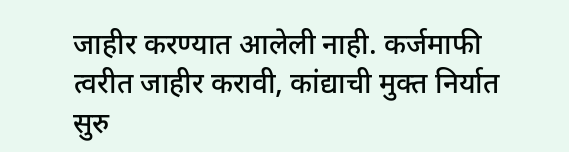जाहीर करण्यात आलेली नाही. कर्जमाफी त्वरीत जाहीर करावी, कांद्याची मुक्त निर्यात सुरु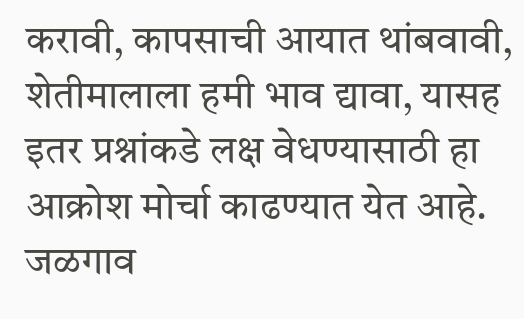करावी, कापसाची आयात थांबवावी, शेतीमालाला हमी भाव द्यावा, यासह इतर प्रश्नांकडे लक्ष वेधण्यासाठी हा आक्रोश मोर्चा काढण्यात येत आहे. जळगाव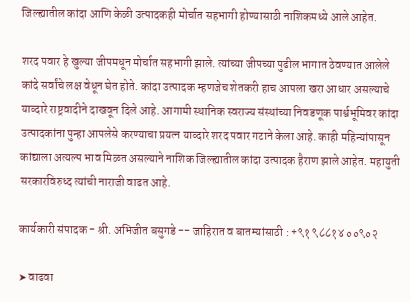जिल्ह्यातील कांदा आणि केळी उत्पादकही मोर्चात सहभागी होण्यासाठी नाशिकमध्ये आले आहेत.

शरद पवार हे खुल्या जीपमधून मोर्चात सहभागी झाले. त्यांच्या जीपच्या पुढील भागात ठेवण्यात आलेले कांदे सर्वांचे लक्ष वेधून घेत होते. कांदा उत्पादक म्हणजेच शेतकरी हाच आपला खरा आधार असल्याचे याव्दारे राष्ट्रवादीने दाखवून दिले आहे. आगामी स्थानिक स्वराज्य संस्थांच्या निवडणूक पार्श्वभूमिवर कांदा उत्पादकांना पुन्हा आपलेसे करण्याचा प्रयत्न याव्दारे शरद पवार गटाने केला आहे. काही महिन्यांपासून कांद्याला अत्यल्प भाव मिळत असल्याने नाशिक जिल्ह्यातील कांदा उत्पादक हैराण झाले आहेत. महायुती सरकारविरुध्द त्यांची नाराजी वाढत आहे.

कार्यकारी संपादक - श्री. अभिजीत बसुगडे -- जाहिरात व बातम्यांसाठी : +९१ ९८८१४ ००९०२

➤ वाढवा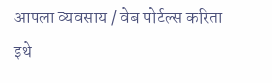आपला व्यवसाय / वेब पोर्टल्स करिता इथे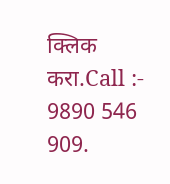क्लिक करा.Call :- 9890 546 909.